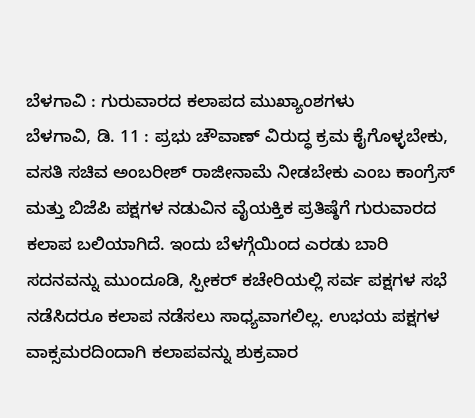ಬೆಳಗಾವಿ : ಗುರುವಾರದ ಕಲಾಪದ ಮುಖ್ಯಾಂಶಗಳು
ಬೆಳಗಾವಿ, ಡಿ. 11 : ಪ್ರಭು ಚೌವಾಣ್ ವಿರುದ್ಧ ಕ್ರಮ ಕೈಗೊಳ್ಳಬೇಕು, ವಸತಿ ಸಚಿವ ಅಂಬರೀಶ್ ರಾಜೀನಾಮೆ ನೀಡಬೇಕು ಎಂಬ ಕಾಂಗ್ರೆಸ್ ಮತ್ತು ಬಿಜೆಪಿ ಪಕ್ಷಗಳ ನಡುವಿನ ವೈಯಕ್ತಿಕ ಪ್ರತಿಷ್ಠೆಗೆ ಗುರುವಾರದ ಕಲಾಪ ಬಲಿಯಾಗಿದೆ. ಇಂದು ಬೆಳಗ್ಗೆಯಿಂದ ಎರಡು ಬಾರಿ ಸದನವನ್ನು ಮುಂದೂಡಿ, ಸ್ಪೀಕರ್ ಕಚೇರಿಯಲ್ಲಿ ಸರ್ವ ಪಕ್ಷಗಳ ಸಭೆ ನಡೆಸಿದರೂ ಕಲಾಪ ನಡೆಸಲು ಸಾಧ್ಯವಾಗಲಿಲ್ಲ. ಉಭಯ ಪಕ್ಷಗಳ ವಾಕ್ಸಮರದಿಂದಾಗಿ ಕಲಾಪವನ್ನು ಶುಕ್ರವಾರ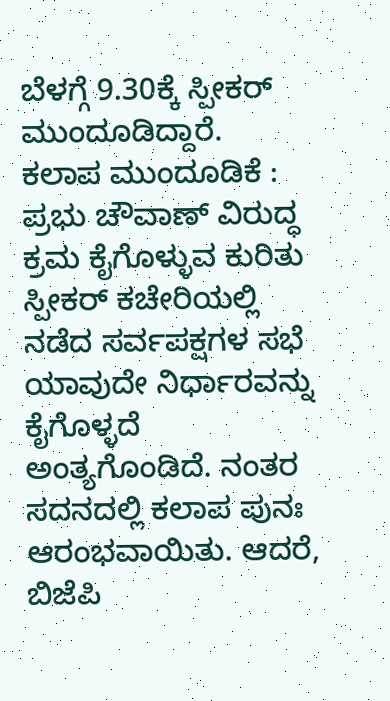ಬೆಳಗ್ಗೆ 9.30ಕ್ಕೆ ಸ್ಪೀಕರ್ ಮುಂದೂಡಿದ್ದಾರೆ.
ಕಲಾಪ ಮುಂದೂಡಿಕೆ : ಪ್ರಭು ಚೌವಾಣ್ ವಿರುದ್ಧ ಕ್ರಮ ಕೈಗೊಳ್ಳುವ ಕುರಿತು ಸ್ಪೀಕರ್ ಕಚೇರಿಯಲ್ಲಿ ನಡೆದ ಸರ್ವಪಕ್ಷಗಳ ಸಭೆ ಯಾವುದೇ ನಿರ್ಧಾರವನ್ನು ಕೈಗೊಳ್ಳದೆ ಅಂತ್ಯಗೊಂಡಿದೆ. ನಂತರ ಸದನದಲ್ಲಿ ಕಲಾಪ ಪುನಃ ಆರಂಭವಾಯಿತು. ಆದರೆ, ಬಿಜೆಪಿ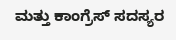ಮತ್ತು ಕಾಂಗ್ರೆಸ್ ಸದಸ್ಯರ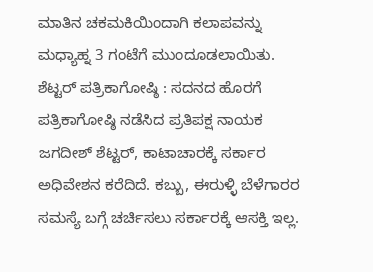ಮಾತಿನ ಚಕಮಕಿಯಿಂದಾಗಿ ಕಲಾಪವನ್ನು ಮಧ್ಯಾಹ್ನ 3 ಗಂಟೆಗೆ ಮುಂದೂಡಲಾಯಿತು.
ಶೆಟ್ಟರ್ ಪತ್ರಿಕಾಗೋಷ್ಠಿ : ಸದನದ ಹೊರಗೆ ಪತ್ರಿಕಾಗೋಷ್ಠಿ ನಡೆಸಿದ ಪ್ರತಿಪಕ್ಷ ನಾಯಕ ಜಗದೀಶ್ ಶೆಟ್ಟರ್, ಕಾಟಾಚಾರಕ್ಕೆ ಸರ್ಕಾರ ಅಧಿವೇಶನ ಕರೆದಿದೆ. ಕಬ್ಬು, ಈರುಳ್ಳಿ ಬೆಳೆಗಾರರ ಸಮಸ್ಯೆ ಬಗ್ಗೆ ಚರ್ಚಿಸಲು ಸರ್ಕಾರಕ್ಕೆ ಆಸಕ್ತಿ ಇಲ್ಲ.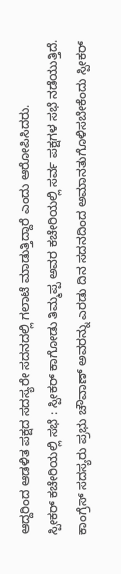ಆದ್ದರಿಂದ ಆಡಳಿತ ಪಕ್ಷದ ಸದಸ್ಯರೇ ಸದನದಲ್ಲಿ ಗಲಾಟೆ ಮಾಡುತ್ತಿದ್ದಾರೆ ಎಂದು ಆರೋಪಿಸಿದರು.
ಸ್ಪೀಕರ್ ಕಚೇರಿಯಲ್ಲಿ ಸಭೆ : ಸ್ಪೀಕರ್ ಕಾಗೋಡು ತಿಮ್ಮಪ್ಪ ಅವರ ಕಚೇರಿಯಲ್ಲಿ ಸರ್ವ ಪಕ್ಷಗಳ ಸಭೆ ನಡೆಯುತ್ತಿದೆ. ಕಾಂಗ್ರೆಸ್ ಸದಸ್ಯರು ಪ್ರಭು ಚೌವಾಣ್ ಅವರನ್ನು ಎರಡು ದಿನ ಸದನದಿಂದ ಅಮಾನತುಗೊಳಿಸಬೇಕೆಂದು ಸ್ಪೀಕರ್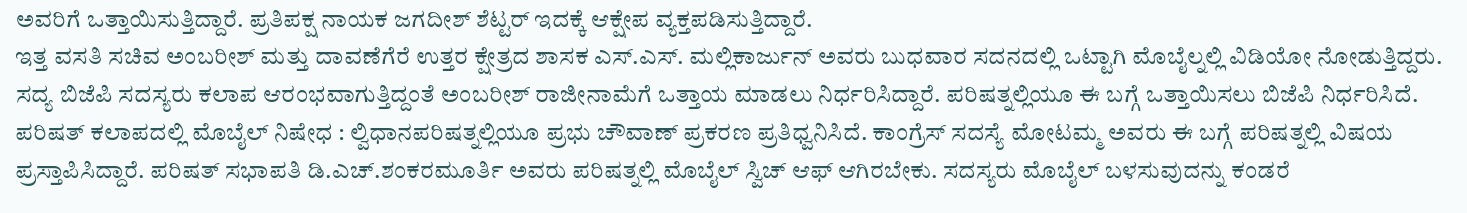ಅವರಿಗೆ ಒತ್ತಾಯಿಸುತ್ತಿದ್ದಾರೆ. ಪ್ರತಿಪಕ್ಷ ನಾಯಕ ಜಗದೀಶ್ ಶೆಟ್ಟರ್ ಇದಕ್ಕೆ ಆಕ್ಷೇಪ ವ್ಯಕ್ತಪಡಿಸುತ್ತಿದ್ದಾರೆ.
ಇತ್ತ ವಸತಿ ಸಚಿವ ಅಂಬರೀಶ್ ಮತ್ತು ದಾವಣೆಗೆರೆ ಉತ್ತರ ಕ್ಷೇತ್ರದ ಶಾಸಕ ಎಸ್.ಎಸ್. ಮಲ್ಲಿಕಾರ್ಜುನ್ ಅವರು ಬುಧವಾರ ಸದನದಲ್ಲಿ ಒಟ್ಟಾಗಿ ಮೊಬೈಲ್ನಲ್ಲಿ ವಿಡಿಯೋ ನೋಡುತ್ತಿದ್ದರು. ಸದ್ಯ ಬಿಜೆಪಿ ಸದಸ್ಯರು ಕಲಾಪ ಆರಂಭವಾಗುತ್ತಿದ್ದಂತೆ ಅಂಬರೀಶ್ ರಾಜೀನಾಮೆಗೆ ಒತ್ತಾಯ ಮಾಡಲು ನಿರ್ಧರಿಸಿದ್ದಾರೆ. ಪರಿಷತ್ನಲ್ಲಿಯೂ ಈ ಬಗ್ಗೆ ಒತ್ತಾಯಿಸಲು ಬಿಜೆಪಿ ನಿರ್ಧರಿಸಿದೆ.
ಪರಿಷತ್ ಕಲಾಪದಲ್ಲಿ ಮೊಬೈಲ್ ನಿಷೇಧ : ಲ್ವಿಧಾನಪರಿಷತ್ನಲ್ಲಿಯೂ ಪ್ರಭು ಚೌವಾಣ್ ಪ್ರಕರಣ ಪ್ರತಿಧ್ವನಿಸಿದೆ. ಕಾಂಗ್ರೆಸ್ ಸದಸ್ಯೆ ಮೋಟಮ್ಮ ಅವರು ಈ ಬಗ್ಗೆ ಪರಿಷತ್ನಲ್ಲಿ ವಿಷಯ ಪ್ರಸ್ತಾಪಿಸಿದ್ದಾರೆ. ಪರಿಷತ್ ಸಭಾಪತಿ ಡಿ.ಎಚ್.ಶಂಕರಮೂರ್ತಿ ಅವರು ಪರಿಷತ್ನಲ್ಲಿ ಮೊಬೈಲ್ ಸ್ವಿಚ್ ಆಫ್ ಆಗಿರಬೇಕು. ಸದಸ್ಯರು ಮೊಬೈಲ್ ಬಳಸುವುದನ್ನು ಕಂಡರೆ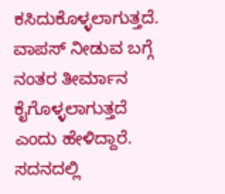ಕಸಿದುಕೊಳ್ಳಲಾಗುತ್ತದೆ. ವಾಪಸ್ ನೀಡುವ ಬಗ್ಗೆ ನಂತರ ತೀರ್ಮಾನ ಕೈಗೊಳ್ಳಲಾಗುತ್ತದೆ ಎಂದು ಹೇಳಿದ್ದಾರೆ.
ಸದನದಲ್ಲಿ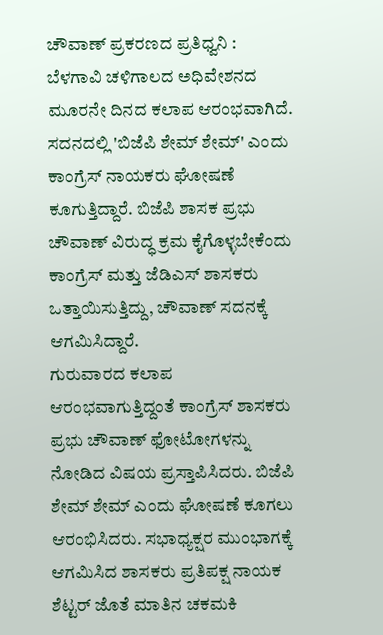ಚೌವಾಣ್ ಪ್ರಕರಣದ ಪ್ರತಿಧ್ವನಿ : ಬೆಳಗಾವಿ ಚಳಿಗಾಲದ ಅಧಿವೇಶನದ ಮೂರನೇ ದಿನದ ಕಲಾಪ ಆರಂಭವಾಗಿದೆ. ಸದನದಲ್ಲಿ 'ಬಿಜೆಪಿ ಶೇಮ್ ಶೇಮ್' ಎಂದು ಕಾಂಗ್ರೆಸ್ ನಾಯಕರು ಘೋಷಣೆ ಕೂಗುತ್ತಿದ್ದಾರೆ. ಬಿಜೆಪಿ ಶಾಸಕ ಪ್ರಭು ಚೌವಾಣ್ ವಿರುದ್ಧ ಕ್ರಮ ಕೈಗೊಳ್ಳಬೇಕೆಂದು ಕಾಂಗ್ರೆಸ್ ಮತ್ತು ಜೆಡಿಎಸ್ ಶಾಸಕರು ಒತ್ತಾಯಿಸುತ್ತಿದ್ದು, ಚೌವಾಣ್ ಸದನಕ್ಕೆ ಆಗಮಿಸಿದ್ದಾರೆ.
ಗುರುವಾರದ ಕಲಾಪ ಆರಂಭವಾಗುತ್ತಿದ್ದಂತೆ ಕಾಂಗ್ರೆಸ್ ಶಾಸಕರು ಪ್ರಭು ಚೌವಾಣ್ ಫೋಟೋಗಳನ್ನು ನೋಡಿದ ವಿಷಯ ಪ್ರಸ್ತಾಪಿಸಿದರು. ಬಿಜೆಪಿ ಶೇಮ್ ಶೇಮ್ ಎಂದು ಘೋಷಣೆ ಕೂಗಲು ಆರಂಭಿಸಿದರು. ಸಭಾಧ್ಯಕ್ಷರ ಮುಂಭಾಗಕ್ಕೆ ಆಗಮಿಸಿದ ಶಾಸಕರು ಪ್ರತಿಪಕ್ಷ ನಾಯಕ ಶೆಟ್ಟರ್ ಜೊತೆ ಮಾತಿನ ಚಕಮಕಿ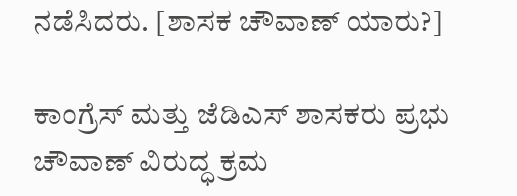ನಡೆಸಿದರು. [ಶಾಸಕ ಚೌವಾಣ್ ಯಾರು?]

ಕಾಂಗ್ರೆಸ್ ಮತ್ತು ಜೆಡಿಎಸ್ ಶಾಸಕರು ಪ್ರಭು ಚೌವಾಣ್ ವಿರುದ್ಧ ಕ್ರಮ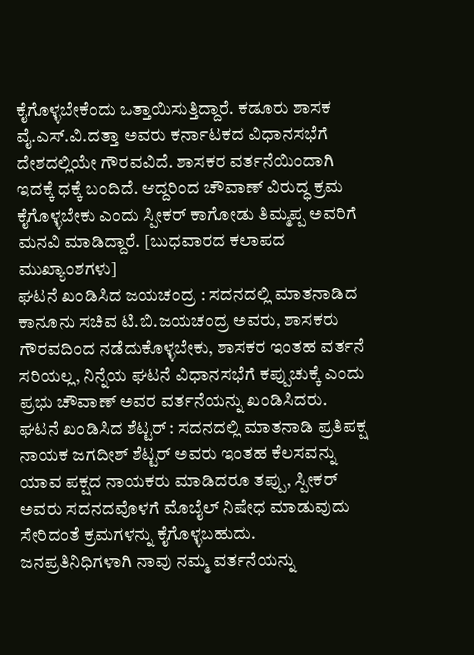ಕೈಗೊಳ್ಳಬೇಕೆಂದು ಒತ್ತಾಯಿಸುತ್ತಿದ್ದಾರೆ. ಕಡೂರು ಶಾಸಕ ವೈ.ಎಸ್.ವಿ.ದತ್ತಾ ಅವರು ಕರ್ನಾಟಕದ ವಿಧಾನಸಭೆಗೆ ದೇಶದಲ್ಲಿಯೇ ಗೌರವವಿದೆ. ಶಾಸಕರ ವರ್ತನೆಯಿಂದಾಗಿ ಇದಕ್ಕೆ ಧಕ್ಕೆ ಬಂದಿದೆ. ಆದ್ದರಿಂದ ಚೌವಾಣ್ ವಿರುದ್ಧ ಕ್ರಮ ಕೈಗೊಳ್ಳಬೇಕು ಎಂದು ಸ್ಪೀಕರ್ ಕಾಗೋಡು ತಿಮ್ಮಪ್ಪ ಅವರಿಗೆ ಮನವಿ ಮಾಡಿದ್ದಾರೆ. [ಬುಧವಾರದ ಕಲಾಪದ ಮುಖ್ಯಾಂಶಗಳು]
ಘಟನೆ ಖಂಡಿಸಿದ ಜಯಚಂದ್ರ : ಸದನದಲ್ಲಿ ಮಾತನಾಡಿದ ಕಾನೂನು ಸಚಿವ ಟಿ.ಬಿ.ಜಯಚಂದ್ರ ಅವರು, ಶಾಸಕರು ಗೌರವದಿಂದ ನಡೆದುಕೊಳ್ಳಬೇಕು, ಶಾಸಕರ ಇಂತಹ ವರ್ತನೆ ಸರಿಯಲ್ಲ, ನಿನ್ನೆಯ ಘಟನೆ ವಿಧಾನಸಭೆಗೆ ಕಪ್ಪುಚುಕ್ಕೆ ಎಂದು ಪ್ರಭು ಚೌವಾಣ್ ಅವರ ವರ್ತನೆಯನ್ನು ಖಂಡಿಸಿದರು.
ಘಟನೆ ಖಂಡಿಸಿದ ಶೆಟ್ಟರ್ : ಸದನದಲ್ಲಿ ಮಾತನಾಡಿ ಪ್ರತಿಪಕ್ಷ ನಾಯಕ ಜಗದೀಶ್ ಶೆಟ್ಟರ್ ಅವರು ಇಂತಹ ಕೆಲಸವನ್ನು ಯಾವ ಪಕ್ಷದ ನಾಯಕರು ಮಾಡಿದರೂ ತಪ್ಪು, ಸ್ಪೀಕರ್ ಅವರು ಸದನದವೊಳಗೆ ಮೊಬೈಲ್ ನಿಷೇಧ ಮಾಡುವುದು ಸೇರಿದಂತೆ ಕ್ರಮಗಳನ್ನು ಕೈಗೊಳ್ಳಬಹುದು. ಜನಪ್ರತಿನಿಧಿಗಳಾಗಿ ನಾವು ನಮ್ಮ ವರ್ತನೆಯನ್ನು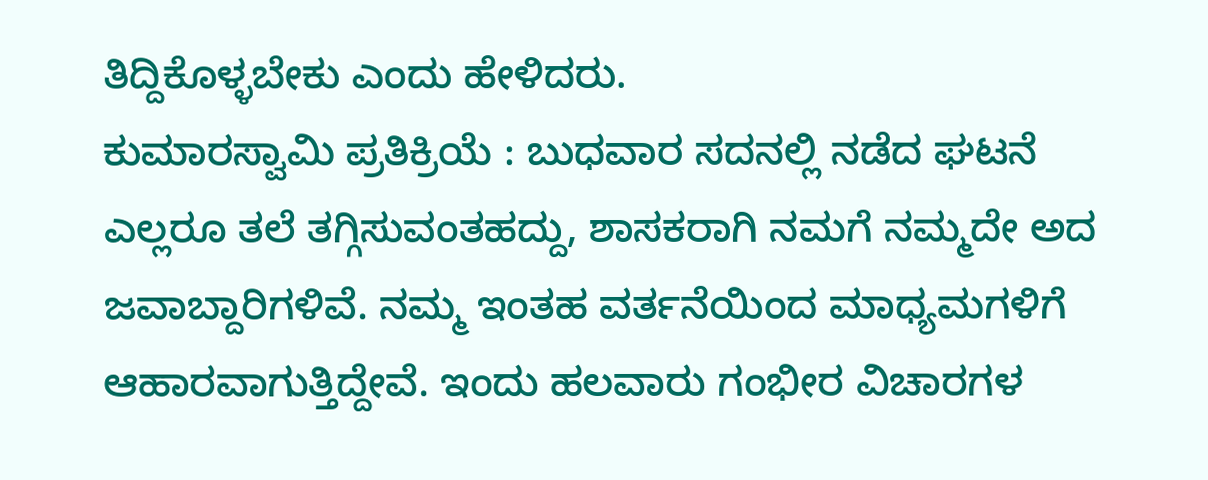ತಿದ್ದಿಕೊಳ್ಳಬೇಕು ಎಂದು ಹೇಳಿದರು.
ಕುಮಾರಸ್ವಾಮಿ ಪ್ರತಿಕ್ರಿಯೆ : ಬುಧವಾರ ಸದನಲ್ಲಿ ನಡೆದ ಘಟನೆ ಎಲ್ಲರೂ ತಲೆ ತಗ್ಗಿಸುವಂತಹದ್ದು, ಶಾಸಕರಾಗಿ ನಮಗೆ ನಮ್ಮದೇ ಅದ ಜವಾಬ್ದಾರಿಗಳಿವೆ. ನಮ್ಮ ಇಂತಹ ವರ್ತನೆಯಿಂದ ಮಾಧ್ಯಮಗಳಿಗೆ ಆಹಾರವಾಗುತ್ತಿದ್ದೇವೆ. ಇಂದು ಹಲವಾರು ಗಂಭೀರ ವಿಚಾರಗಳ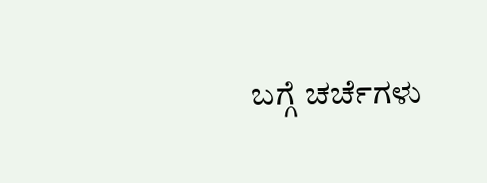ಬಗ್ಗೆ ಚರ್ಚೆಗಳು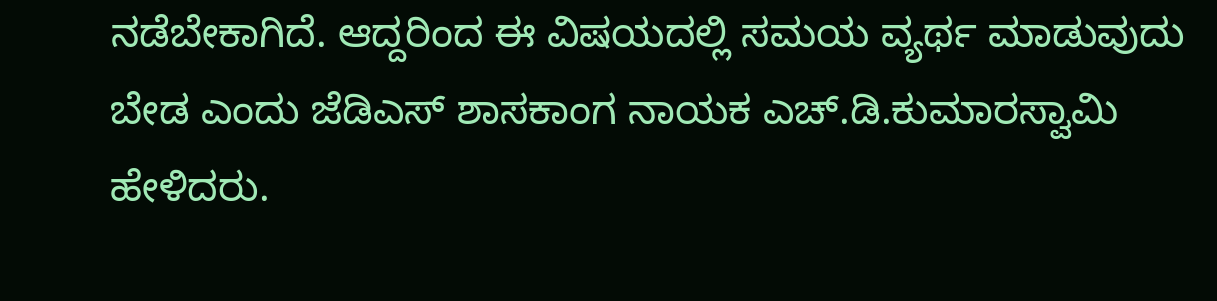ನಡೆಬೇಕಾಗಿದೆ. ಆದ್ದರಿಂದ ಈ ವಿಷಯದಲ್ಲಿ ಸಮಯ ವ್ಯರ್ಥ ಮಾಡುವುದು ಬೇಡ ಎಂದು ಜೆಡಿಎಸ್ ಶಾಸಕಾಂಗ ನಾಯಕ ಎಚ್.ಡಿ.ಕುಮಾರಸ್ವಾಮಿ ಹೇಳಿದರು.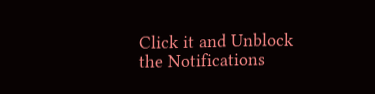Click it and Unblock the Notifications